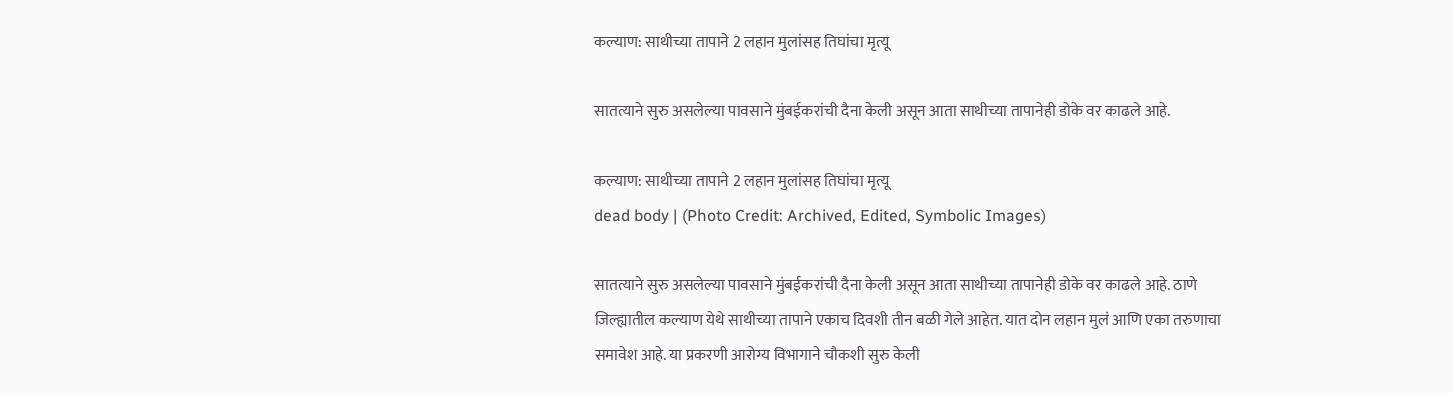कल्याण: साथीच्या तापाने 2 लहान मुलांसह तिघांचा मृत्यू

सातत्याने सुरु असलेल्या पावसाने मुंबईकरांची दैना केली असून आता साथीच्या तापानेही डोके वर काढले आहे.

कल्याण: साथीच्या तापाने 2 लहान मुलांसह तिघांचा मृत्यू
dead body | (Photo Credit: Archived, Edited, Symbolic Images)

सातत्याने सुरु असलेल्या पावसाने मुंबईकरांची दैना केली असून आता साथीच्या तापानेही डोके वर काढले आहे. ठाणे जिल्ह्यातील कल्याण येथे साथीच्या तापाने एकाच दिवशी तीन बळी गेले आहेत. यात दोन लहान मुलं आणि एका तरुणाचा समावेश आहे. या प्रकरणी आरोग्य विभागाने चौकशी सुरु केली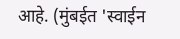आहे. (मुंबईत 'स्वाईन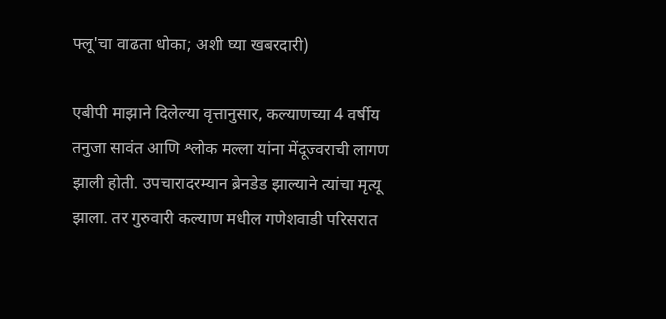फ्लू'चा वाढता धोका; अशी घ्या खबरदारी)

एबीपी माझाने दिलेल्या वृत्तानुसार, कल्याणच्या 4 वर्षीय तनुजा सावंत आणि श्लोक मल्ला यांना मेंदूज्वराची लागण झाली होती. उपचारादरम्यान ब्रेनडेड झाल्याने त्यांचा मृत्यू झाला. तर गुरुवारी कल्याण मधील गणेशवाडी परिसरात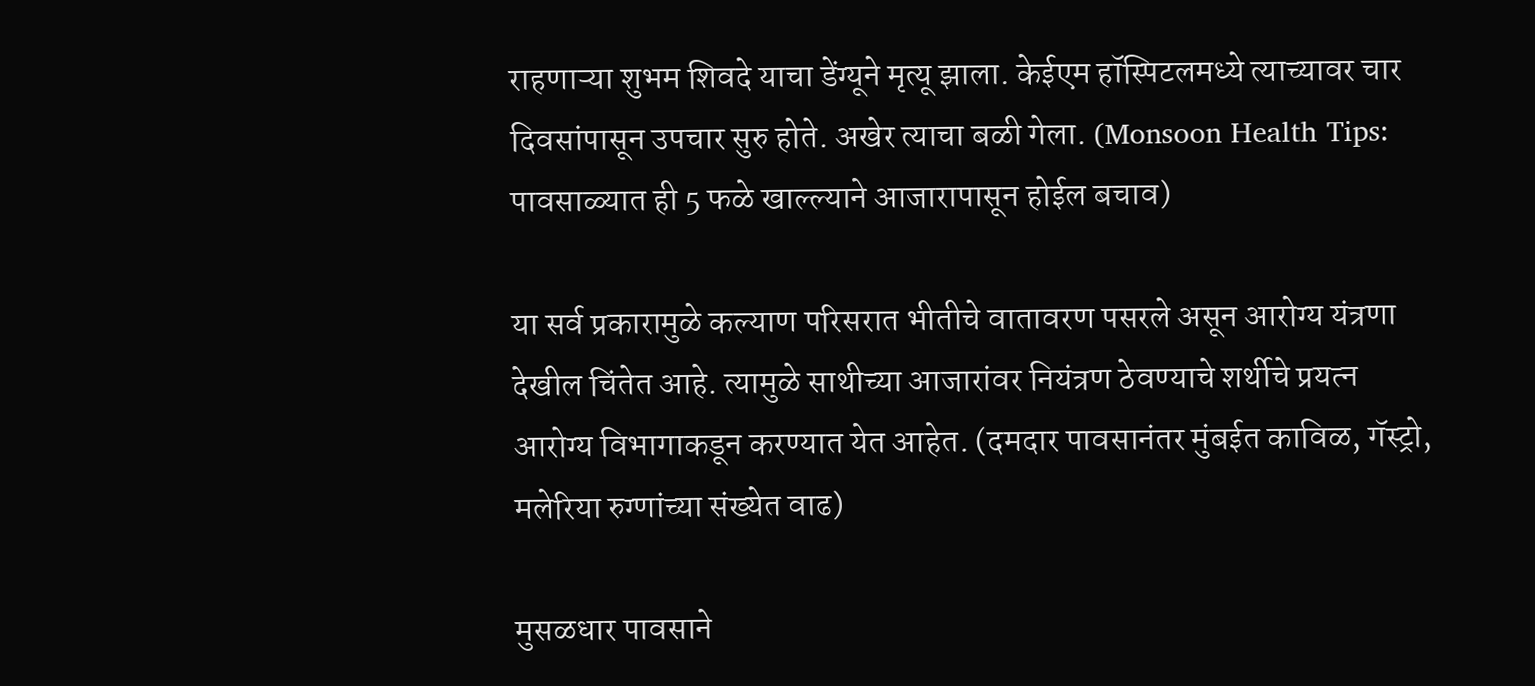राहणाऱ्या शुभम शिवदे याचा डेंग्यूने मृत्यू झाला. केईएम हॉस्पिटलमध्ये त्याच्यावर चार दिवसांपासून उपचार सुरु होते. अखेर त्याचा बळी गेला. (Monsoon Health Tips: पावसाळ्यात ही 5 फळे खाल्ल्याने आजारापासून होईल बचाव)

या सर्व प्रकारामुळे कल्याण परिसरात भीतीचे वातावरण पसरले असून आरोग्य यंत्रणा देखील चिंतेत आहे. त्यामुळे साथीच्या आजारांवर नियंत्रण ठेवण्याचे शर्थीचे प्रयत्न आरोग्य विभागाकडून करण्यात येत आहेत. (दमदार पावसानंतर मुंबईत काविळ, गॅस्ट्रो, मलेरिया रुग्णांच्या संख्येत वाढ)

मुसळधार पावसाने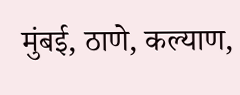मुंबई, ठाणे, कल्याण,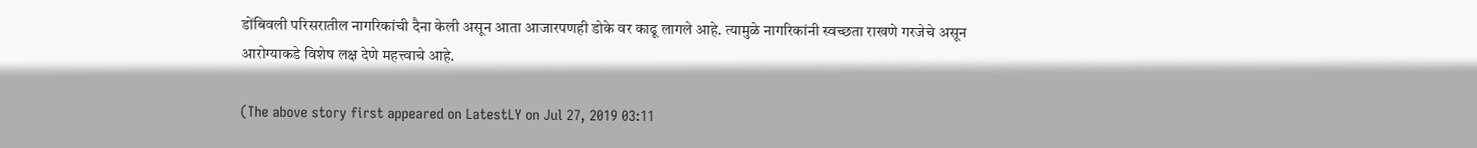डोंबिवली परिसरातील नागरिकांची दैना केली असून आता आजारपणही डोके वर काढू लागले आहे. त्यामुळे नागरिकांनी स्वच्छता राखणे गरजेचे असून आरोग्याकडे विशेष लक्ष देणे महत्त्वाचे आहे.

(The above story first appeared on LatestLY on Jul 27, 2019 03:11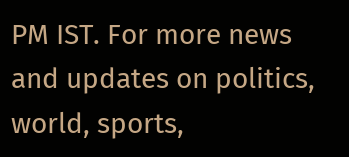PM IST. For more news and updates on politics, world, sports,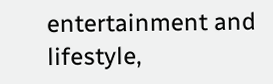entertainment and lifestyle,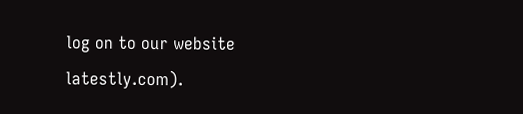log on to our website latestly.com).